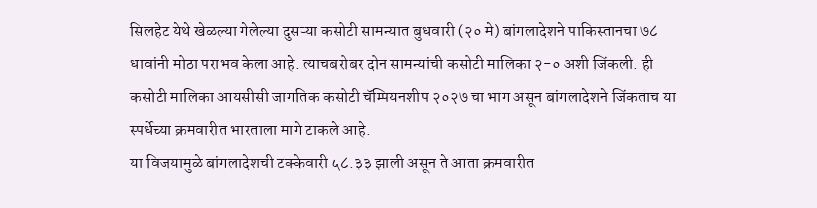सिलहेट येथे खेळल्या गेलेल्या दुसऱ्या कसोटी सामन्यात बुधवारी (२० मे) बांगलादेशने पाकिस्तानचा ७८ धावांनी मोठा पराभव केला आहे. त्याचबरोबर दोन सामन्यांची कसोटी मालिका २-० अशी जिंकली. ही कसोटी मालिका आयसीसी जागतिक कसोटी चॅम्पियनशीप २०२७ चा भाग असून बांगलादेशने जिंकताच या स्पर्धेच्या क्रमवारीत भारताला मागे टाकले आहे.
या विजयामुळे बांगलादेशची टक्केवारी ५८.३३ झाली असून ते आता क्रमवारीत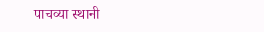पाचव्या स्थानी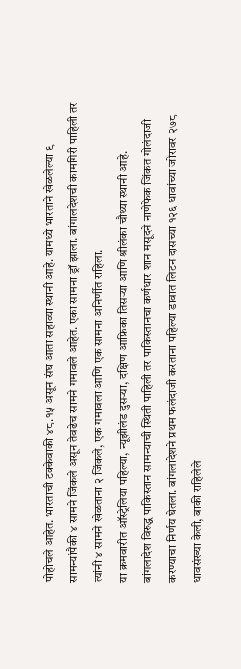पोहोचले आहेत. भारताची टक्केवाकी ४८.१५ असून संघ आता सहाव्या स्थानी आहे. यामध्ये भारताने खेळलेल्या ९ सामन्यांपैकी ४ सामने जिंकले असून तेवढेच सामने गमावले आहेत. एका सामना ड्रॉ झाला. बांगालदेशची कामगिरी पाहिली तर त्यांनी ४ सामने खेळताना २ जिंकले, एक गमावला आणि एक सामना अनिर्णीत राहिला.
या क्रमवारीत ऑस्ट्रेलिया पहिल्या, न्यूझीलंड दुसऱ्या, दक्षिण आफ्रिका तिसऱ्या आणि श्रीलंका चौथ्या स्थानी आहे.
बांगलादेश विरुद्ध पाकिस्तान सामन्याची स्थिती पाहिली तर पाकिस्तानचा कर्णधार शान मसूदने नाणेफेक जिंकत गोलंदाजी करण्याचा निर्णय घेतला. बांगलादेशने प्रथम फलंदाजी करताना पहिल्या डावात लिटन दासच्या १२६ धावांच्या जोरावर २७८ धावसंख्या केली, बाकी राहिलेले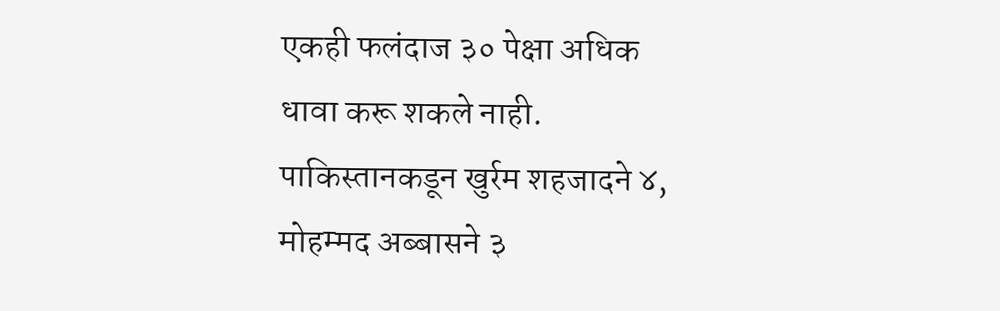एकही फलंदाज ३० पेक्षा अधिक धावा करू शकले नाही. पाकिस्तानकडून खुर्रम शहजादने ४, मोहम्मद अब्बासने ३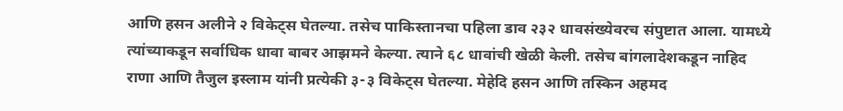आणि हसन अलीने २ विकेट्स घेतल्या. तसेच पाकिस्तानचा पहिला डाव २३२ धावसंख्येवरच संपुष्टात आला. यामध्ये त्यांच्याकडून सर्वाधिक धावा बाबर आझमने केल्या. त्याने ६८ धावांची खेळी केली. तसेच बांगलादेशकडून नाहिद राणा आणि तैजुल इस्लाम यांनी प्रत्येकी ३-३ विकेट्स घेतल्या. मेहेदि हसन आणि तस्किन अहमद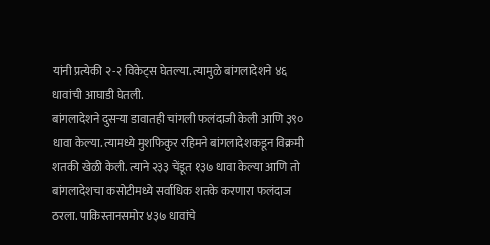यांनी प्रत्येकी २-२ विकेट्स घेतल्या. त्यामुळे बांगलादेशने ४६ धावांची आघाडी घेतली.
बांगलादेशने दुसऱ्या डावातही चांगली फलंदाजी केली आणि ३९० धावा केल्या. त्यामध्ये मुशफिकुर रहिमने बांगलादेशकडून विक्रमी शतकी खेळी केली. त्याने २३३ चेंडूत १३७ धावा केल्या आणि तो बांगलादेशचा कसोटीमध्ये सर्वाधिक शतके करणारा फलंदाज ठरला. पाकिस्तानसमोर ४३७ धावांचे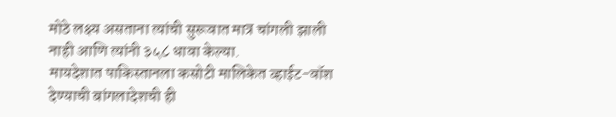मोठे लक्ष्य असताना त्यांची सुरूवात मात्र चांगली झाली नाही आणि त्यांनी ३५८ धावा केल्या.
मायदेशात पाकिस्तानला कसोटी मालिकेत व्हाईट-वॉश देण्याची बांगलादेशची ही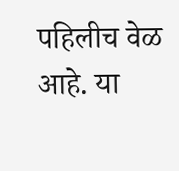पहिलीच वेळ आहे. या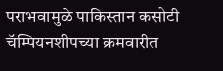पराभवामुळे पाकिस्तान कसोटी चॅम्पियनशीपच्या क्रमवारीत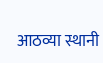आठव्या स्थानी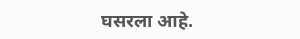घसरला आहे.